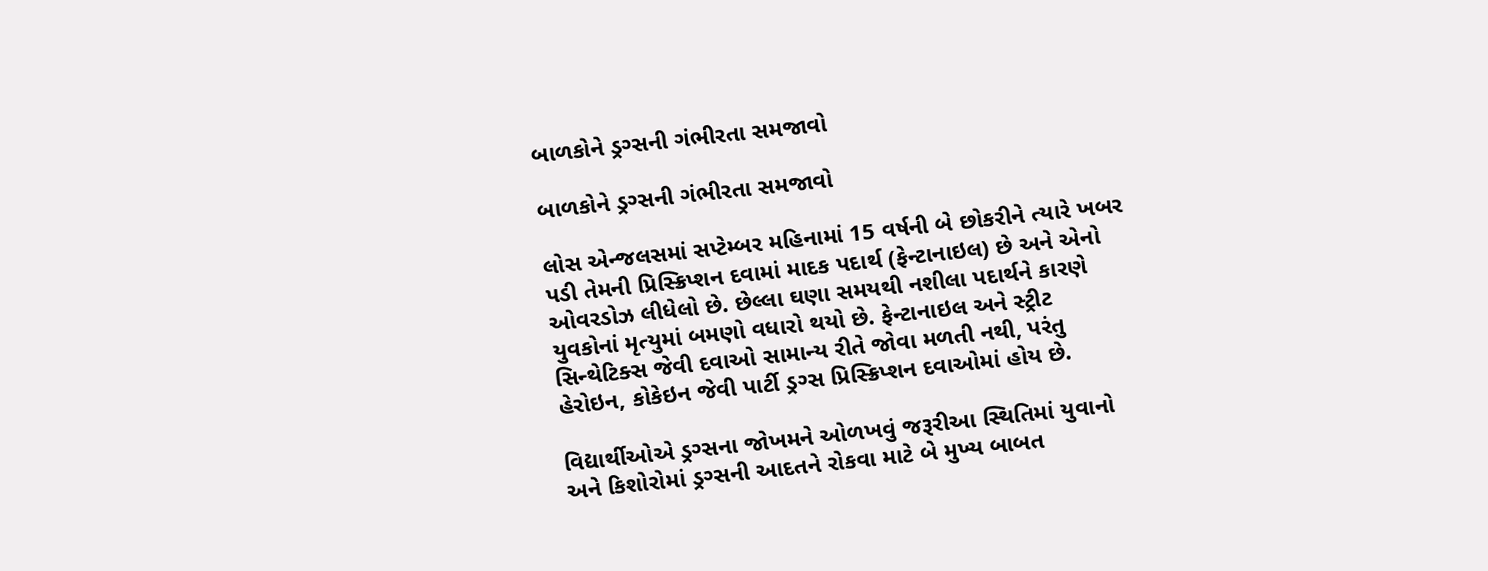બાળકોને ડ્રગ્સની ગંભીરતા સમજાવો

બાળકોને ડ્રગ્સની ગંભીરતા સમજાવો

લોસ એન્જલસમાં સપ્ટેમ્બર મહિનામાં 15 વર્ષની બે છોકરીને ત્યારે ખબર પડી તેમની પ્રિસ્ક્રિપ્શન દવામાં માદક પદાર્થ (ફેન્ટાનાઇલ) છે અને એનો ઓવરડોઝ લીધેલો છે. છેલ્લા ઘણા સમયથી નશીલા પદાર્થને કારણે યુવકોનાં મૃત્યુમાં બમણો વધારો થયો છે. ફેન્ટાનાઇલ અને સ્ટ્રીટ સિન્થેટિક્સ જેવી દવાઓ સામાન્ય રીતે જોવા મળતી નથી, પરંતુ હેરોઇન, કોકેઇન જેવી પાર્ટી ડ્રગ્સ પ્રિસ્ક્રિપ્શન દવાઓમાં હોય છે.

વિદ્યાર્થીઓએ ડ્રગ્સના જોખમને ઓળખવું જરૂરી‌‌આ સ્થિતિમાં યુવાનો અને કિશોરોમાં ડ્રગ્સની આદતને રોકવા માટે બે મુખ્ય બાબત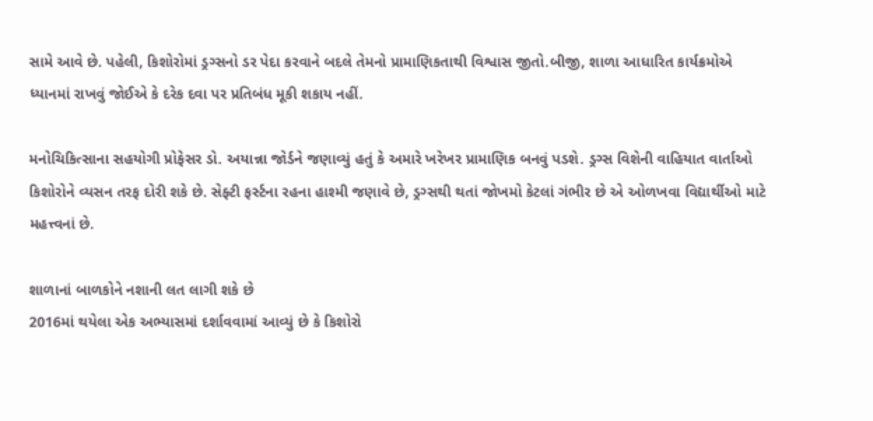સામે આવે છે. પહેલી, કિશોરોમાં ડ્રગ્સનો ડર પેદા કરવાને બદલે તેમનો પ્રામાણિકતાથી વિશ્વાસ જીતો.બીજી, શાળા આધારિત કાર્યક્રમોએ ધ્યાનમાં રાખવું જોઈએ કે દરેક દવા પર પ્રતિબંધ મૂકી શકાય નહીં.

મનોચિકિત્સાના સહયોગી પ્રોફેસર ડો. અયાન્ના જોર્ડને જણાવ્યું હતું કે અમારે ખરેખર પ્રામાણિક બનવું પડશે. ડ્રગ્સ વિશેની વાહિયાત વાર્તાઓ કિશોરોને વ્યસન તરફ દોરી શકે છે. સેફ્ટી ફર્સ્ટના રહના હાશ્મી જણાવે છે, ડ્રગ્સથી થતાં જોખમો કેટલાં ગંભીર છે એ ઓળખવા વિદ્યાર્થીઓ માટે મહત્ત્વનાં છે.

શાળાનાં બાળકોને નશાની લત લાગી શકે છે
2016માં થયેલા એક અભ્યાસમાં દર્શાવવામાં આવ્યું છે કે કિશોરો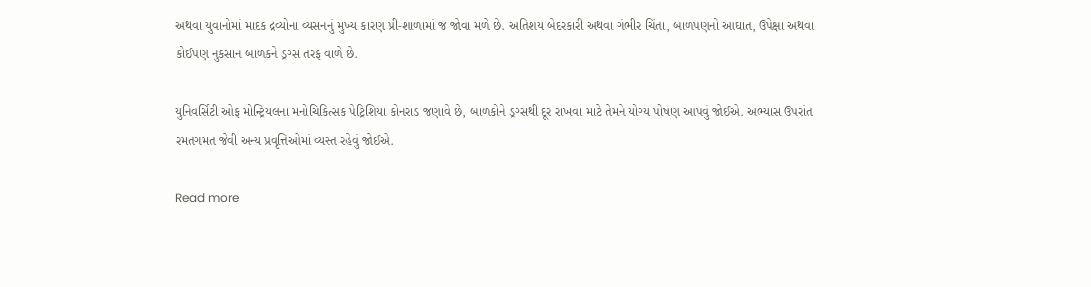અથવા યુવાનોમાં માદક દ્રવ્યોના વ્યસનનું મુખ્ય કારણ પ્રી-શાળામાં જ જોવા મળે છે. અતિશય બેદરકારી અથવા ગંભીર ચિંતા, બાળપણનો આઘાત, ઉપેક્ષા અથવા કોઈપણ નુકસાન બાળકને ડ્રગ્સ તરફ વાળે છે.

યુનિવર્સિટી ઓફ મોન્ટ્રિયલના મનોચિકિત્સક પેટ્રિશિયા કોનરાડ જણાવે છે, બાળકોને ડ્રગ્સથી દૂર રાખવા માટે તેમને યોગ્ય પોષણ આપવું જોઈએ. અભ્યાસ ઉપરાંત રમતગમત જેવી અન્ય પ્રવૃત્તિઓમાં વ્યસ્ત રહેવું જોઈએ.

Read more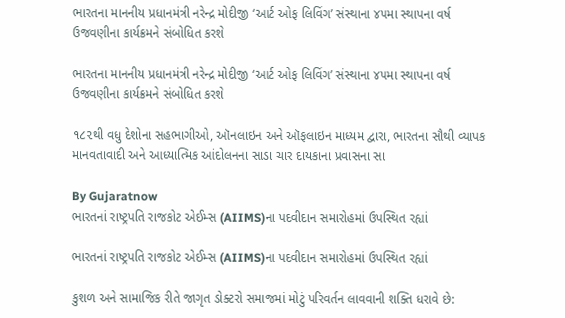ભારતના માનનીય પ્રધાનમંત્રી નરેન્દ્ર મોદીજી ‘આર્ટ ઓફ લિવિંગ’ સંસ્થાના ૪૫મા સ્થાપના વર્ષ ઉજવણીના કાર્યક્રમને સંબોધિત કરશે

ભારતના માનનીય પ્રધાનમંત્રી નરેન્દ્ર મોદીજી ‘આર્ટ ઓફ લિવિંગ’ સંસ્થાના ૪૫મા સ્થાપના વર્ષ ઉજવણીના કાર્યક્રમને સંબોધિત કરશે

૧૮૨થી વધુ દેશોના સહભાગીઓ, ઑનલાઇન અને ઑફલાઇન માધ્યમ દ્વારા, ભારતના સૌથી વ્યાપક માનવતાવાદી અને આધ્યાત્મિક આંદોલનના સાડા ચાર દાયકાના પ્રવાસના સા

By Gujaratnow
ભારતનાં રાષ્ટ્રપતિ રાજકોટ એઈમ્સ (AIIMS)ના પદવીદાન સમારોહમાં ઉપસ્થિત રહ્યાં

ભારતનાં રાષ્ટ્રપતિ રાજકોટ એઈમ્સ (AIIMS)ના પદવીદાન સમારોહમાં ઉપસ્થિત રહ્યાં

કુશળ અને સામાજિક રીતે જાગૃત ડોક્ટરો સમાજમાં મોટું પરિવર્તન લાવવાની શક્તિ ધરાવે છે: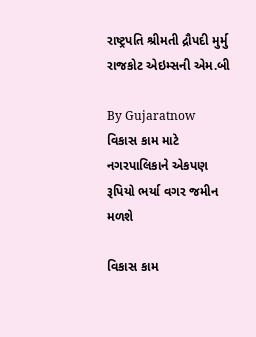રાષ્ટ્રપતિ શ્રીમતી દ્રૌપદી મુર્મુ રાજકોટ એઇમ્સની એમ.બી

By Gujaratnow
વિકાસ કામ માટે નગરપાલિકાને એકપણ રૂપિયો ભર્યા વગર જમીન મળશે

વિકાસ કામ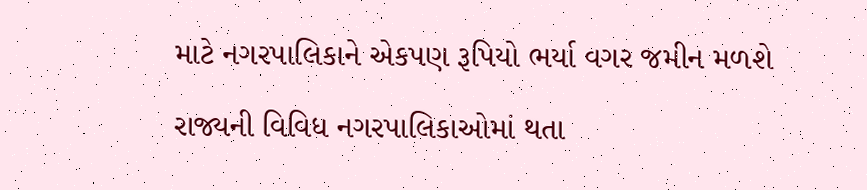માટે નગરપાલિકાને એકપણ રૂપિયો ભર્યા વગર જમીન મળશે

રાજ્યની વિવિધ નગરપાલિકાઓમાં થતા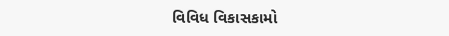વિવિધ વિકાસકામો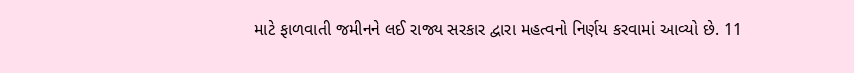માટે ફાળવાતી જમીનને લઈ રાજ્ય સરકાર દ્વારા મહત્વનો નિર્ણય કરવામાં આવ્યો છે. 11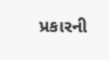પ્રકારની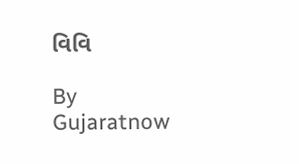વિવિ

By Gujaratnow